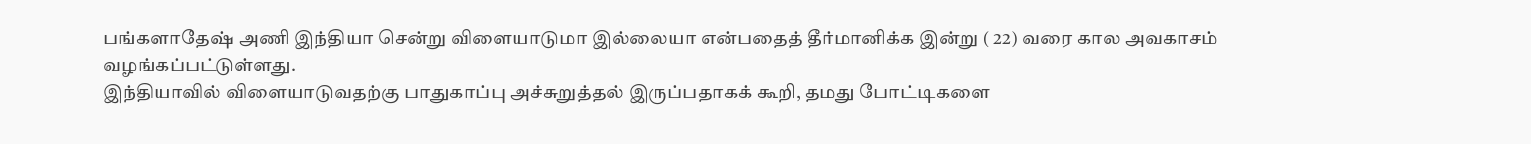பங்களாதேஷ் அணி இந்தியா சென்று விளையாடுமா இல்லையா என்பதைத் தீர்மானிக்க இன்று ( 22) வரை கால அவகாசம் வழங்கப்பட்டுள்ளது.
இந்தியாவில் விளையாடுவதற்கு பாதுகாப்பு அச்சுறுத்தல் இருப்பதாகக் கூறி, தமது போட்டிகளை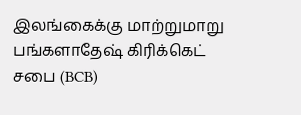இலங்கைக்கு மாற்றுமாறு பங்களாதேஷ் கிரிக்கெட் சபை (BCB)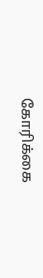கோரிக்கை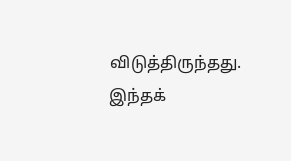விடுத்திருந்தது. இந்தக்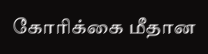கோரிக்கை மீதான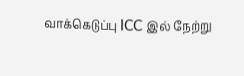வாக்கெடுப்பு ICC இல் நேற்று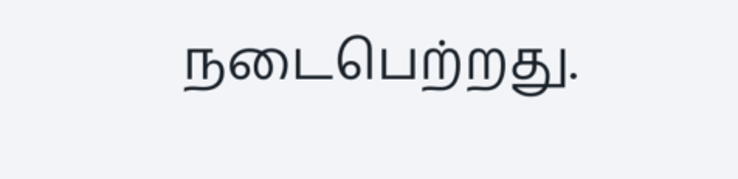நடைபெற்றது.